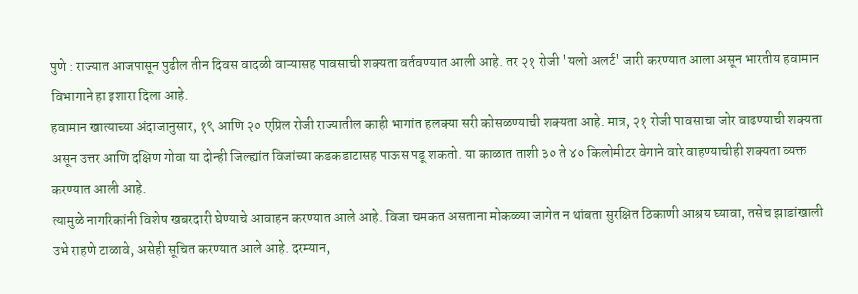पुणे : राज्यात आजपासून पुढील तीन दिवस वादळी वाऱ्यासह पावसाची शक्यता वर्तवण्यात आली आहे. तर २१ रोजी 'यलो अलर्ट' जारी करण्यात आला असून भारतीय हवामान विभागाने हा इशारा दिला आहे.
हवामान खात्याच्या अंदाजानुसार, १९ आणि २० एप्रिल रोजी राज्यातील काही भागांत हलक्या सरी कोसळण्याची शक्यता आहे. मात्र, २१ रोजी पावसाचा जोर वाढण्याची शक्यता असून उत्तर आणि दक्षिण गोवा या दोन्ही जिल्ह्यांत विजांच्या कडकडाटासह पाऊस पडू शकतो. या काळात ताशी ३० ते ४० किलोमीटर वेगाने वारे वाहण्याचीही शक्यता व्यक्त करण्यात आली आहे.
त्यामुळे नागरिकांनी विशेष खबरदारी घेण्याचे आवाहन करण्यात आले आहे. विजा चमकत असताना मोकळ्या जागेत न थांबता सुरक्षित ठिकाणी आश्रय घ्यावा, तसेच झाडांखाली उभे राहणे टाळावे, असेही सूचित करण्यात आले आहे. दरम्यान,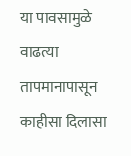या पावसामुळे वाढत्या तापमानापासून काहीसा दिलासा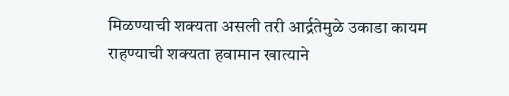मिळण्याची शक्यता असली तरी आर्द्रतेमुळे उकाडा कायम राहण्याची शक्यता हवामान खात्याने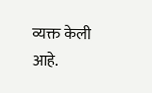व्यक्त केली आहे.